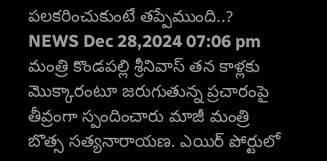పలకరించుకుంటే తప్పేముంది..?
NEWS Dec 28,2024 07:06 pm
మంత్రి కొండపల్లి శ్రీనివాస్ తన కాళ్లకు మొక్కారంటూ జరుగుతున్న ప్రచారంపై తీవ్రంగా స్పందించారు మాజీ మంత్రి బొత్స సత్యనారాయణ. ఎయిర్ పోర్టులో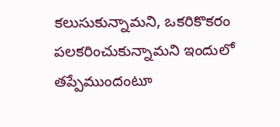కలుసుకున్నామని, ఒకరికొకరం పలకరించుకున్నామని ఇందులో తప్పేముందంటూ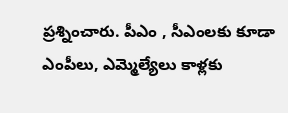ప్రశ్నించారు. పీఎం , సీఎంలకు కూడా ఎంపీలు, ఎమ్మెల్యేలు కాళ్లకు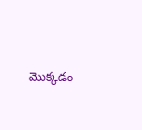మొక్కడం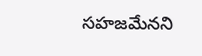సహజమేనని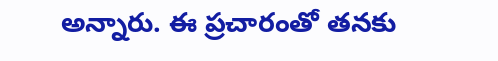అన్నారు. ఈ ప్రచారంతో తనకు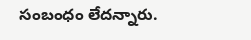సంబంధం లేదన్నారు.